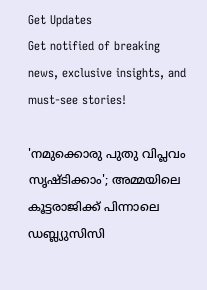Get Updates
Get notified of breaking news, exclusive insights, and must-see stories!

'നമുക്കൊരു പുതു വിപ്ലവം സൃഷ്ടിക്കാം'; അമ്മയിലെ കൂട്ടരാജിക്ക് പിന്നാലെ ഡബ്ല്യുസിസി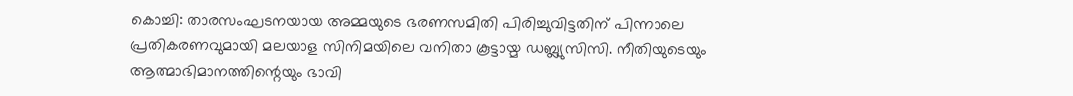കൊച്ചി: താരസംഘടനയായ അമ്മയുടെ ഭരണസമിതി പിരിച്ചുവിട്ടതിന് പിന്നാലെ പ്രതികരണവുമായി മലയാള സിനിമയിലെ വനിതാ കൂട്ടായ്മ ഡബ്ല്യുസിസി. നീതിയുടെയും ആത്മാഭിമാനത്തിന്റെയും ഭാവി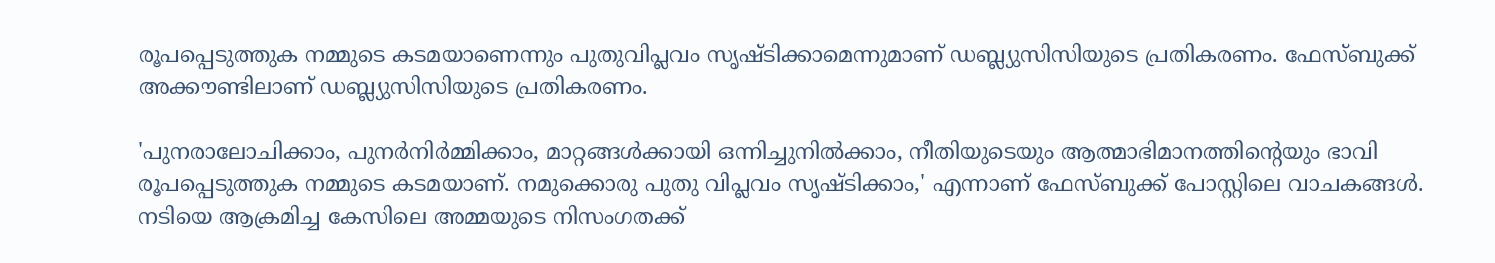രൂപപ്പെടുത്തുക നമ്മുടെ കടമയാണെന്നും പുതുവിപ്ലവം സൃഷ്ടിക്കാമെന്നുമാണ് ഡബ്ല്യുസിസിയുടെ പ്രതികരണം. ഫേസ്ബുക്ക് അക്കൗണ്ടിലാണ് ഡബ്ല്യുസിസിയുടെ പ്രതികരണം.

'പുനരാലോചിക്കാം, പുനര്‍നിര്‍മ്മിക്കാം, മാറ്റങ്ങള്‍ക്കായി ഒന്നിച്ചുനില്‍ക്കാം, നീതിയുടെയും ആത്മാഭിമാനത്തിന്റെയും ഭാവി രൂപപ്പെടുത്തുക നമ്മുടെ കടമയാണ്. നമുക്കൊരു പുതു വിപ്ലവം സൃഷ്ടിക്കാം,' എന്നാണ് ഫേസ്ബുക്ക് പോസ്റ്റിലെ വാചകങ്ങള്‍. നടിയെ ആക്രമിച്ച കേസിലെ അമ്മയുടെ നിസംഗതക്ക്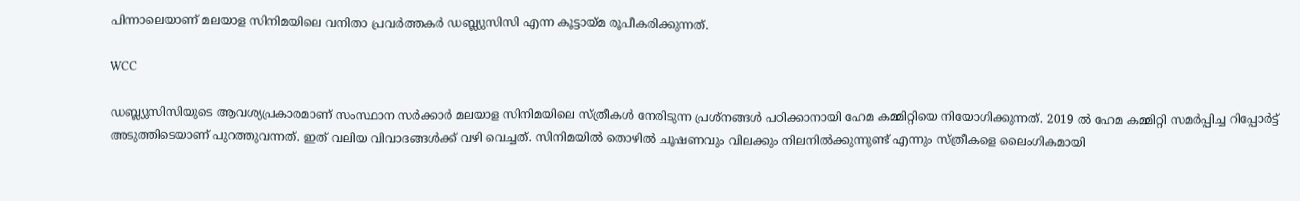പിന്നാലെയാണ് മലയാള സിനിമയിലെ വനിതാ പ്രവര്‍ത്തകര്‍ ഡബ്ല്യുസിസി എന്ന കൂട്ടായ്മ രൂപീകരിക്കുന്നത്.

WCC

ഡബ്ല്യുസിസിയുടെ ആവശ്യപ്രകാരമാണ് സംസ്ഥാന സര്‍ക്കാര്‍ മലയാള സിനിമയിലെ സ്ത്രീകള്‍ നേരിടുന്ന പ്രശ്‌നങ്ങള്‍ പഠിക്കാനായി ഹേമ കമ്മിറ്റിയെ നിയോഗിക്കുന്നത്. 2019 ല്‍ ഹേമ കമ്മിറ്റി സമര്‍പ്പിച്ച റിപ്പോര്‍ട്ട് അടുത്തിടെയാണ് പുറത്തുവന്നത്. ഇത് വലിയ വിവാദങ്ങള്‍ക്ക് വഴി വെച്ചത്. സിനിമയില്‍ തൊഴില്‍ ചൂഷണവും വിലക്കും നിലനില്‍ക്കുന്നുണ്ട് എന്നും സ്ത്രീകളെ ലൈംഗികമായി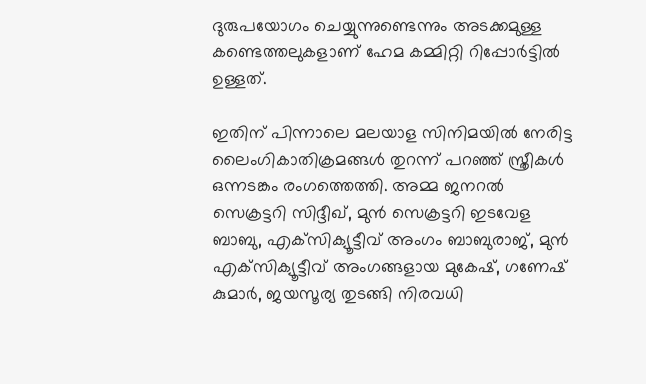ദുരുപയോഗം ചെയ്യുന്നുണ്ടെന്നും അടക്കമുള്ള കണ്ടെത്തലുകളാണ് ഹേമ കമ്മിറ്റി റിപ്പോര്‍ട്ടില്‍ ഉള്ളത്.

ഇതിന് പിന്നാലെ മലയാള സിനിമയില്‍ നേരിട്ട ലൈംഗികാതിക്രമങ്ങള്‍ തുറന്ന് പറഞ്ഞ് സ്ത്രീകള്‍ ഒന്നടങ്കം രംഗത്തെത്തി. അമ്മ ജനറല്‍ സെക്രട്ടറി സിദ്ദീഖ്, മുന്‍ സെക്രട്ടറി ഇടവേള ബാബു, എക്‌സിക്യൂട്ടീവ് അംഗം ബാബുരാജ്, മുന്‍ എക്‌സിക്യൂട്ടീവ് അംഗങ്ങളായ മുകേഷ്, ഗണേഷ് കുമാര്‍, ജയസൂര്യ തുടങ്ങി നിരവധി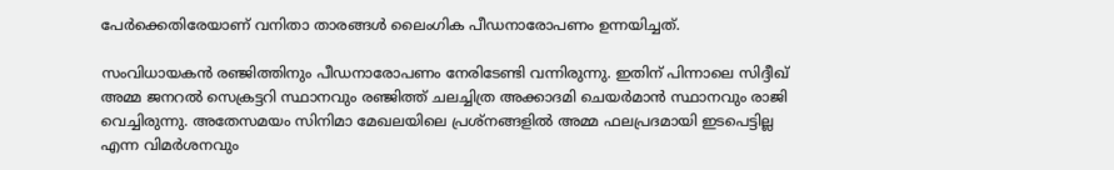പേര്‍ക്കെതിരേയാണ് വനിതാ താരങ്ങള്‍ ലൈംഗിക പീഡനാരോപണം ഉന്നയിച്ചത്.

സംവിധായകന്‍ രഞ്ജിത്തിനും പീഡനാരോപണം നേരിടേണ്ടി വന്നിരുന്നു. ഇതിന് പിന്നാലെ സിദ്ദീഖ് അമ്മ ജനറല്‍ സെക്രട്ടറി സ്ഥാനവും രഞ്ജിത്ത് ചലച്ചിത്ര അക്കാദമി ചെയര്‍മാന്‍ സ്ഥാനവും രാജി വെച്ചിരുന്നു. അതേസമയം സിനിമാ മേഖലയിലെ പ്രശ്‌നങ്ങളില്‍ അമ്മ ഫലപ്രദമായി ഇടപെട്ടില്ല എന്ന വിമര്‍ശനവും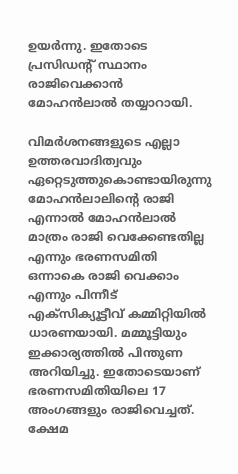ഉയര്‍ന്നു. ഇതോടെ പ്രസിഡന്റ് സ്ഥാനം രാജിവെക്കാന്‍ മോഹന്‍ലാല്‍ തയ്യാറായി.

വിമര്‍ശനങ്ങളുടെ എല്ലാ ഉത്തരവാദിത്വവും ഏറ്റെടുത്തുകൊണ്ടായിരുന്നു മോഹന്‍ലാലിന്റെ രാജി എന്നാല്‍ മോഹന്‍ലാല്‍ മാത്രം രാജി വെക്കേണ്ടതില്ല എന്നും ഭരണസമിതി ഒന്നാകെ രാജി വെക്കാം എന്നും പിന്നീട് എക്‌സിക്യൂട്ടീവ് കമ്മിറ്റിയില്‍ ധാരണയായി. മമ്മൂട്ടിയും ഇക്കാര്യത്തില്‍ പിന്തുണ അറിയിച്ചു. ഇതോടെയാണ് ഭരണസമിതിയിലെ 17 അംഗങ്ങളും രാജിവെച്ചത്. ക്ഷേമ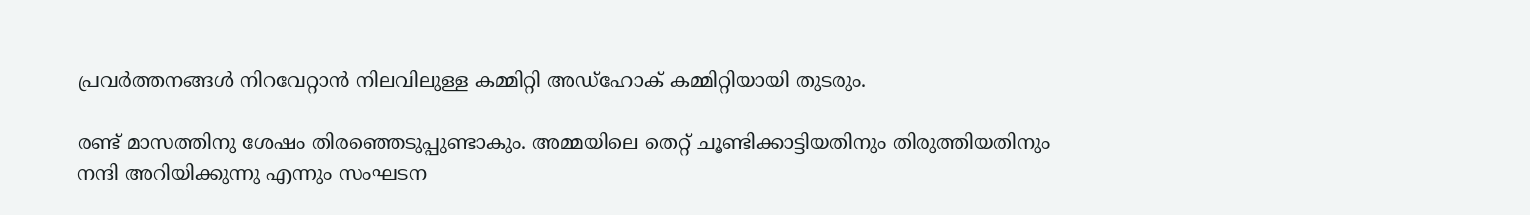പ്രവര്‍ത്തനങ്ങള്‍ നിറവേറ്റാന്‍ നിലവിലുള്ള കമ്മിറ്റി അഡ്‌ഹോക് കമ്മിറ്റിയായി തുടരും.

രണ്ട് മാസത്തിനു ശേഷം തിരഞ്ഞെടുപ്പുണ്ടാകും. അമ്മയിലെ തെറ്റ് ചൂണ്ടിക്കാട്ടിയതിനും തിരുത്തിയതിനും നന്ദി അറിയിക്കുന്നു എന്നും സംഘടന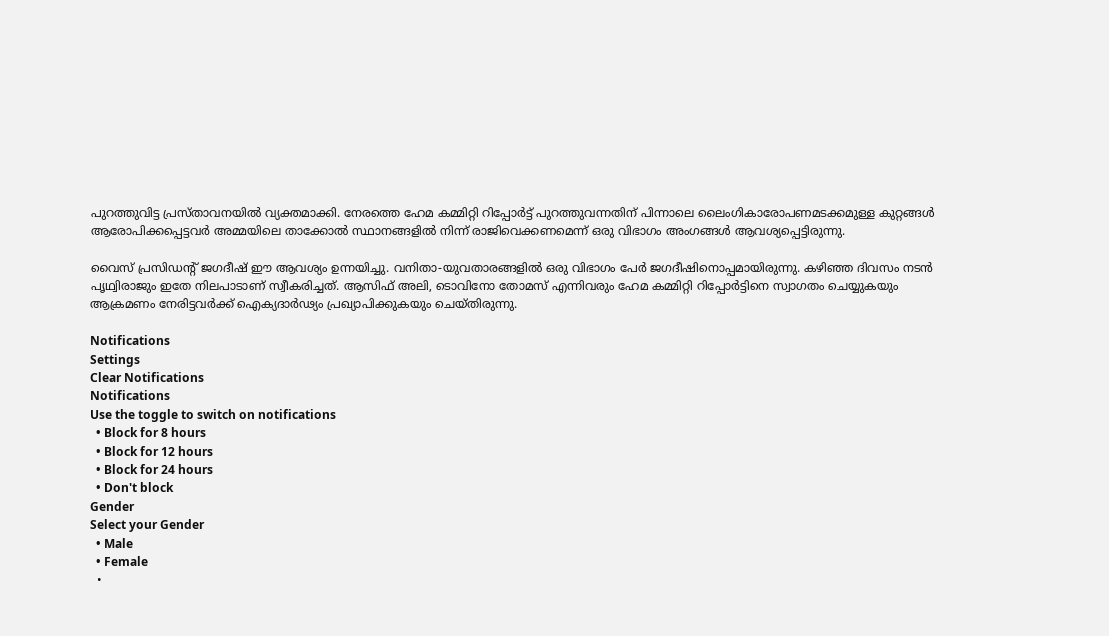പുറത്തുവിട്ട പ്രസ്താവനയില്‍ വ്യക്തമാക്കി. നേരത്തെ ഹേമ കമ്മിറ്റി റിപ്പോര്‍ട്ട് പുറത്തുവന്നതിന് പിന്നാലെ ലൈംഗികാരോപണമടക്കമുള്ള കുറ്റങ്ങള്‍ ആരോപിക്കപ്പെട്ടവര്‍ അമ്മയിലെ താക്കോല്‍ സ്ഥാനങ്ങളില്‍ നിന്ന് രാജിവെക്കണമെന്ന് ഒരു വിഭാഗം അംഗങ്ങള്‍ ആവശ്യപ്പെട്ടിരുന്നു.

വൈസ് പ്രസിഡന്റ് ജഗദീഷ് ഈ ആവശ്യം ഉന്നയിച്ചു. വനിതാ-യുവതാരങ്ങളില്‍ ഒരു വിഭാഗം പേര്‍ ജഗദീഷിനൊപ്പമായിരുന്നു. കഴിഞ്ഞ ദിവസം നടന്‍ പൃഥ്വിരാജും ഇതേ നിലപാടാണ് സ്വീകരിച്ചത്. ആസിഫ് അലി, ടൊവിനോ തോമസ് എന്നിവരും ഹേമ കമ്മിറ്റി റിപ്പോര്‍ട്ടിനെ സ്വാഗതം ചെയ്യുകയും ആക്രമണം നേരിട്ടവര്‍ക്ക് ഐക്യദാര്‍ഢ്യം പ്രഖ്യാപിക്കുകയും ചെയ്തിരുന്നു.

Notifications
Settings
Clear Notifications
Notifications
Use the toggle to switch on notifications
  • Block for 8 hours
  • Block for 12 hours
  • Block for 24 hours
  • Don't block
Gender
Select your Gender
  • Male
  • Female
  •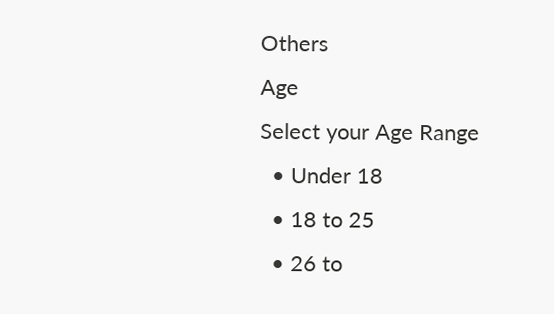Others
Age
Select your Age Range
  • Under 18
  • 18 to 25
  • 26 to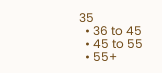35
  • 36 to 45
  • 45 to 55
  • 55+